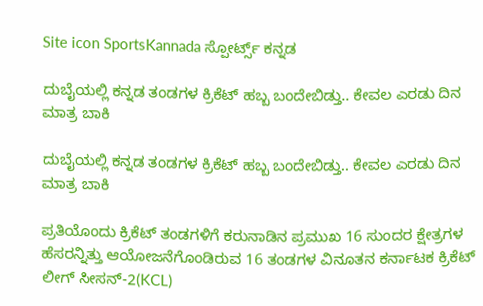Site icon SportsKannada ಸ್ಪೋರ್ಟ್ಸ್ ಕನ್ನಡ

ದುಬೈಯಲ್ಲಿ ಕನ್ನಡ ತಂಡಗಳ ಕ್ರಿಕೆಟ್ ಹಬ್ಬ ಬಂದೇಬಿಡ್ತು.. ಕೇವಲ ಎರಡು ದಿನ ಮಾತ್ರ ಬಾಕಿ

ದುಬೈಯಲ್ಲಿ ಕನ್ನಡ ತಂಡಗಳ ಕ್ರಿಕೆಟ್ ಹಬ್ಬ ಬಂದೇಬಿಡ್ತು.. ಕೇವಲ ಎರಡು ದಿನ ಮಾತ್ರ ಬಾಕಿ

ಪ್ರತಿಯೊಂದು ಕ್ರಿಕೆಟ್ ತಂಡಗಳಿಗೆ ಕರುನಾಡಿನ ಪ್ರಮುಖ 16 ಸುಂದರ ಕ್ಷೇತ್ರಗಳ ಹೆಸರನ್ನಿತ್ತು ಆಯೋಜನೆಗೊಂಡಿರುವ 16 ತಂಡಗಳ ವಿನೂತನ ಕರ್ನಾಟಕ ಕ್ರಿಕೆಟ್ ಲೀಗ್ ಸೀಸನ್-2(KCL)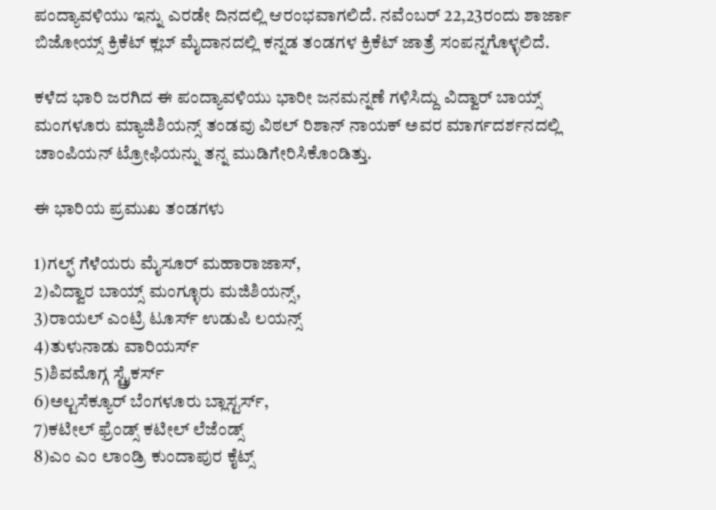ಪಂದ್ಯಾವಳಿಯು ಇನ್ನು ಎರಡೇ ದಿನದಲ್ಲಿ ಆರಂಭವಾಗಲಿದೆ. ನವೆಂಬರ್ 22,23ರಂದು ಶಾರ್ಜಾ ಬಿಜೋಯ್ಸ್ ಕ್ರಿಕೆಟ್ ಕ್ಲಬ್ ಮೈದಾನದಲ್ಲಿ ಕನ್ನಡ ತಂಡಗಳ ಕ್ರಿಕೆಟ್ ಜಾತ್ರೆ ಸಂಪನ್ನಗೊಳ್ಳಲಿದೆ.

ಕಳೆದ ಭಾರಿ ಜರಗಿದ ಈ ಪಂದ್ಯಾವಳಿಯು ಭಾರೀ ಜನಮನ್ನಣೆ ಗಳಿಸಿದ್ದು ವಿದ್ವಾರ್ ಬಾಯ್ಸ್ ಮಂಗಳೂರು ಮ್ಯಾಜಿಶಿಯನ್ಸ್ ತಂಡವು ವಿಠಲ್ ರಿಶಾನ್ ನಾಯಕ್ ಅವರ ಮಾರ್ಗದರ್ಶನದಲ್ಲಿ ಚಾಂಪಿಯನ್ ಟ್ರೋಫಿಯನ್ನು ತನ್ನ ಮುಡಿಗೇರಿಸಿಕೊಂಡಿತ್ತು.

ಈ ಭಾರಿಯ ಪ್ರಮುಖ ತಂಡಗಳು

1)ಗಲ್ಫ್ ಗೆಳೆಯರು ಮೈಸೂರ್ ಮಹಾರಾಜಾಸ್,
2)ವಿದ್ವಾರ ಬಾಯ್ಸ್ ಮಂಗ್ಳೂರು ಮಜಿಶಿಯನ್ಸ್,
3)ರಾಯಲ್ ಎಂಟ್ರಿ ಟೂರ್ಸ್ ಉಡುಪಿ ಲಯನ್ಸ್
4)ತುಳುನಾಡು ವಾರಿಯರ್ಸ್
5)ಶಿವಮೊಗ್ಗ ಸ್ಟ್ರೈಕರ್ಸ್
6)ಅಲ್ಟಸೆಕ್ಯೂರ್ ಬೆಂಗಳೂರು ಬ್ಲಾಸ್ಟರ್ಸ್,
7)ಕಟೀಲ್ ಫ್ರೆಂಡ್ಸ್ ಕಟೀಲ್ ಲೆಜೆಂಡ್ಸ್
8)ಎಂ ಎಂ ಲಾಂಡ್ರಿ ಕುಂದಾಪುರ ಕೈಟ್ಸ್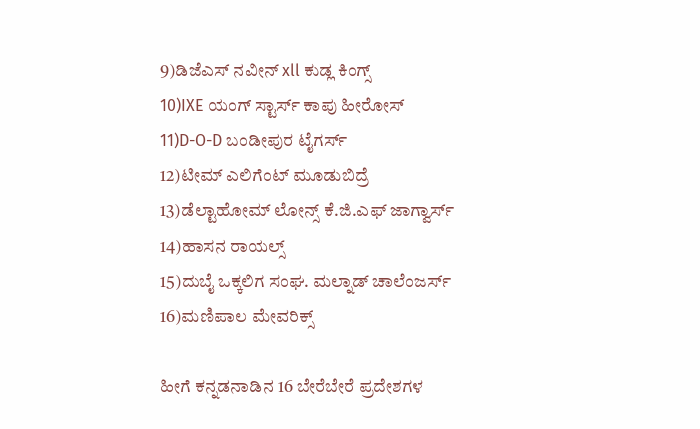9)ಡಿಜೆಎಸ್ ನವೀನ್ xll ಕುಡ್ಲ ಕಿಂಗ್ಸ್
10)IXE ಯಂಗ್ ಸ್ಟಾರ್ಸ್ ಕಾಪು ಹೀರೋಸ್
11)D-O-D ಬಂಡೀಪುರ ಟೈಗರ್ಸ್
12)ಟೀಮ್ ಎಲಿಗೆಂಟ್ ಮೂಡುಬಿದ್ರೆ
13)ಡೆಲ್ಟಾಹೋಮ್ ಲೋನ್ಸ್ ಕೆ.ಜಿ.ಎಫ್ ಜಾಗ್ವಾರ್ಸ್
14)ಹಾಸನ ರಾಯಲ್ಸ್
15)ದುಬೈ ಒಕ್ಕಲಿಗ ಸಂಘ. ಮಲ್ನಾಡ್ ಚಾಲೆಂಜರ್ಸ್
16)ಮಣಿಪಾಲ ಮೇವರಿಕ್ಸ್

ಹೀಗೆ ಕನ್ನಡನಾಡಿನ 16 ಬೇರೆಬೇರೆ ಪ್ರದೇಶಗಳ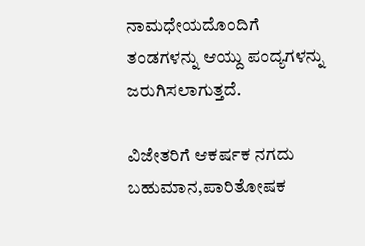ನಾಮಧೇಯದೊಂದಿಗೆ ತಂಡಗಳನ್ನು ಆಯ್ದು ಪಂದ್ಯಗಳನ್ನು ಜರುಗಿಸಲಾಗುತ್ತದೆ.

ವಿಜೇತರಿಗೆ ಆಕರ್ಷಕ ನಗದು ಬಹುಮಾನ,ಪಾರಿತೋಷಕ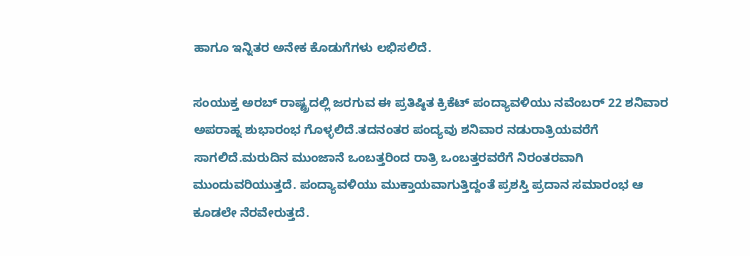ಹಾಗೂ ಇನ್ನಿತರ ಅನೇಕ ಕೊಡುಗೆಗಳು ಲಭಿಸಲಿದೆ.

ಸಂಯುಕ್ತ ಅರಬ್ ರಾಷ್ಟ್ರದಲ್ಲಿ ಜರಗುವ ಈ ಪ್ರತಿಷ್ಠಿತ ಕ್ರಿಕೆಟ್ ಪಂದ್ಯಾವಳಿಯು ನವೆಂಬರ್ 22 ಶನಿವಾರ ಅಪರಾಹ್ನ ಶುಭಾರಂಭ ಗೊಳ್ಳಲಿದೆ.ತದನಂತರ ಪಂದ್ಯವು ಶನಿವಾರ ನಡುರಾತ್ರಿಯವರೆಗೆ ಸಾಗಲಿದೆ.ಮರುದಿನ ಮುಂಜಾನೆ ಒಂಬತ್ತರಿಂದ ರಾತ್ರಿ ಒಂಬತ್ತರವರೆಗೆ ನಿರಂತರವಾಗಿ ಮುಂದುವರಿಯುತ್ತದೆ. ಪಂದ್ಯಾವಳಿಯು ಮುಕ್ತಾಯವಾಗುತ್ತಿದ್ದಂತೆ ಪ್ರಶಸ್ತಿ ಪ್ರದಾನ ಸಮಾರಂಭ ಆ ಕೂಡಲೇ ನೆರವೇರುತ್ತದೆ.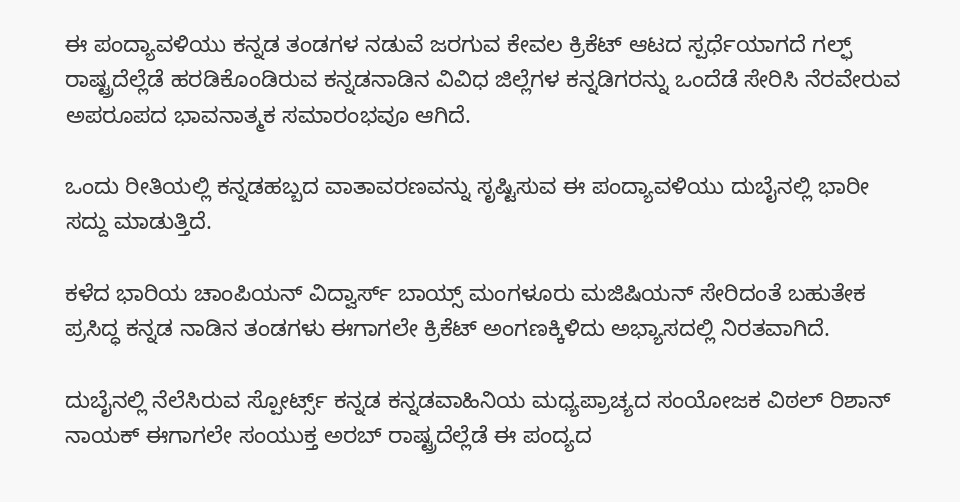ಈ ಪಂದ್ಯಾವಳಿಯು ಕನ್ನಡ ತಂಡಗಳ ನಡುವೆ ಜರಗುವ ಕೇವಲ ಕ್ರಿಕೆಟ್ ಆಟದ ಸ್ಪರ್ಧೆಯಾಗದೆ ಗಲ್ಫ್ ರಾಷ್ಟ್ರದೆಲ್ಲೆಡೆ ಹರಡಿಕೊಂಡಿರುವ ಕನ್ನಡನಾಡಿನ ವಿವಿಧ ಜಿಲ್ಲೆಗಳ ಕನ್ನಡಿಗರನ್ನು ಒಂದೆಡೆ ಸೇರಿಸಿ ನೆರವೇರುವ ಅಪರೂಪದ ಭಾವನಾತ್ಮಕ ಸಮಾರಂಭವೂ ಆಗಿದೆ.

ಒಂದು ರೀತಿಯಲ್ಲಿ ಕನ್ನಡಹಬ್ಬದ ವಾತಾವರಣವನ್ನು ಸೃಷ್ಟಿಸುವ ಈ ಪಂದ್ಯಾವಳಿಯು ದುಬೈನಲ್ಲಿ ಭಾರೀ ಸದ್ದು ಮಾಡುತ್ತಿದೆ.

ಕಳೆದ ಭಾರಿಯ ಚಾಂಪಿಯನ್ ವಿದ್ವಾರ್ಸ್ ಬಾಯ್ಸ್ ಮಂಗಳೂರು ಮಜಿಷಿಯನ್ ಸೇರಿದಂತೆ ಬಹುತೇಕ ಪ್ರಸಿದ್ಧ ಕನ್ನಡ ನಾಡಿನ ತಂಡಗಳು ಈಗಾಗಲೇ ಕ್ರಿಕೆಟ್ ಅಂಗಣಕ್ಕಿಳಿದು ಅಭ್ಯಾಸದಲ್ಲಿ ನಿರತವಾಗಿದೆ.

ದುಬೈನಲ್ಲಿ ನೆಲೆಸಿರುವ ಸ್ಪೋರ್ಟ್ಸ್ ಕನ್ನಡ ಕನ್ನಡವಾಹಿನಿಯ ಮಧ್ಯಪ್ರಾಚ್ಯದ ಸಂಯೋಜಕ ವಿಠಲ್ ರಿಶಾನ್ ನಾಯಕ್ ಈಗಾಗಲೇ ಸಂಯುಕ್ತ ಅರಬ್ ರಾಷ್ಟ್ರದೆಲ್ಲೆಡೆ ಈ ಪಂದ್ಯದ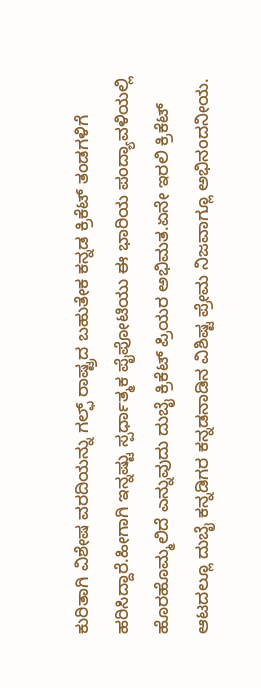ಕುರಿತಾಗಿ ವಿಶೇಷ ವರದಿಯನ್ನು ಗಲ್ಫ್ ರಾಷ್ಟ್ರದ ಬಹುತೇಕ ಕನ್ನಡ ಕ್ರಿಕೆಟ್ ತಂಡಗಳಿಗೆ ಹರಿಸಿದ್ದಾರೆ.ಹೀಗಾಗಿ ಇನ್ನಷ್ಟು ಸ್ಪರ್ಧಾತ್ಮಕ ಪೈಪೋಟಿಯು ಈ ಭಾರಿಯ ಪಂದ್ಯಾವಳಿಯಲ್ಲಿ ಹೊರಹೊಮ್ಮಲಿದೆ ಎನ್ನುವುದು ದುಬೈ ಕ್ರಿಕೆಟ್ ಪ್ರಿಯರ ಅಭಿಮತ.ಏನೇ ಇರಲಿ ಕ್ರಿಕೆಟ್ ಆಟದಲ್ಲೂ ದುಬೈ ಕನ್ನಡಿಗರ ಕನ್ನಡನಾಡಿನ ವಿಶಿಷ್ಟ ಪ್ರೇಮ ನಿಜವಾಗ್ಲೂ ಅಭಿನಂದನೀಯ.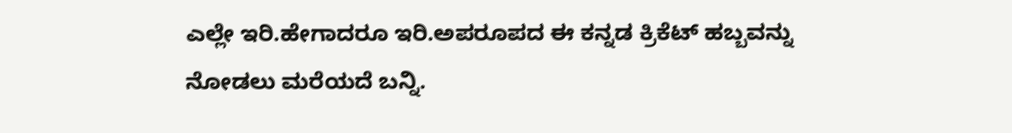ಎಲ್ಲೇ ಇರಿ.ಹೇಗಾದರೂ ಇರಿ.ಅಪರೂಪದ ಈ ಕನ್ನಡ ಕ್ರಿಕೆಟ್ ಹಬ್ಬವನ್ನು ನೋಡಲು ಮರೆಯದೆ ಬನ್ನಿ.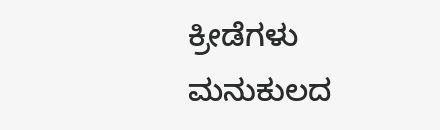ಕ್ರೀಡೆಗಳು ಮನುಕುಲದ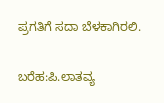ಪ್ರಗತಿಗೆ ಸದಾ ಬೆಳಕಾಗಿರಲಿ.

ಬರೆಹ:ಪಿ.ಲಾತವ್ಯ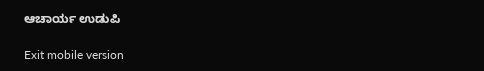ಆಚಾರ್ಯ ಉಡುಪಿ

Exit mobile version